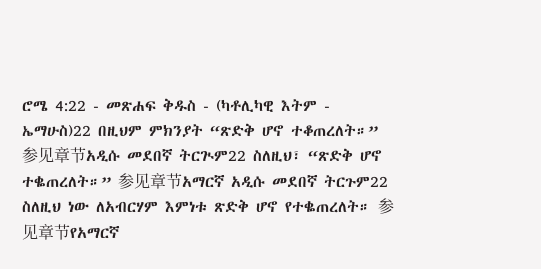ሮሜ 4:22 - መጽሐፍ ቅዱስ - (ካቶሊካዊ እትም - ኤማሁስ)22 በዚህም ምክንያት “ጽድቅ ሆኖ ተቆጠረለት።” 参见章节አዲሱ መደበኛ ትርጒም22 ስለዚህ፣ “ጽድቅ ሆኖ ተቈጠረለት።” 参见章节አማርኛ አዲሱ መደበኛ ትርጉም22 ስለዚህ ነው ለአብርሃም እምነቱ ጽድቅ ሆኖ የተቈጠረለት። 参见章节የአማርኛ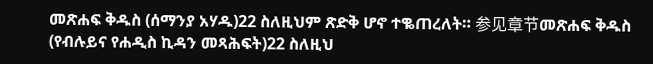መጽሐፍ ቅዱስ (ሰማንያ አሃዱ)22 ስለዚህም ጽድቅ ሆኖ ተቈጠረለት። 参见章节መጽሐፍ ቅዱስ (የብሉይና የሐዲስ ኪዳን መጻሕፍት)22 ስለዚህ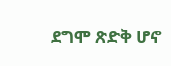ደግሞ ጽድቅ ሆኖ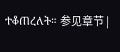ተቆጠረለት። 参见章节 |